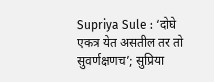Supriya Sule : ‘दोघे एकत्र येत असतील तर तो सुवर्णक्षणच’; सुप्रिया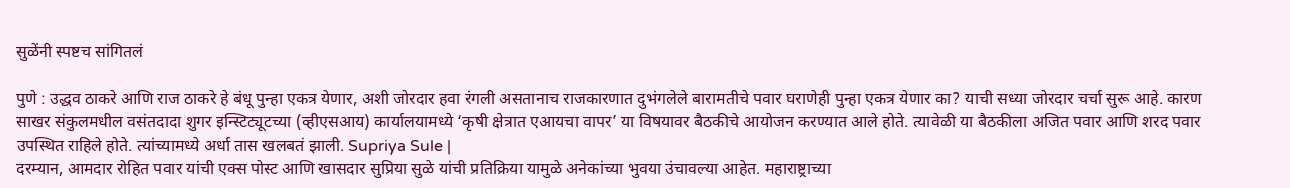सुळेंनी स्पष्टच सांगितलं

पुणे : उद्धव ठाकरे आणि राज ठाकरे हे बंधू पुन्हा एकत्र येणार, अशी जोरदार हवा रंगली असतानाच राजकारणात दुभंगलेले बारामतीचे पवार घराणेही पुन्हा एकत्र येणार का? याची सध्या जोरदार चर्चा सुरू आहे. कारण साखर संकुलमधील वसंतदादा शुगर इन्स्टिट्यूटच्या (व्हीएसआय) कार्यालयामध्ये ‘कृषी क्षेत्रात एआयचा वापर’ या विषयावर बैठकीचे आयोजन करण्यात आले होते. त्यावेळी या बैठकीला अजित पवार आणि शरद पवार उपस्थित राहिले होते. त्यांच्यामध्ये अर्धा तास खलबतं झाली. Supriya Sule |
दरम्यान, आमदार रोहित पवार यांची एक्स पोस्ट आणि खासदार सुप्रिया सुळे यांची प्रतिक्रिया यामुळे अनेकांच्या भुवया उंचावल्या आहेत. महाराष्ट्राच्या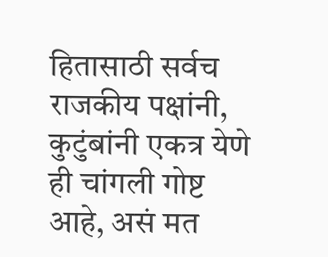हितासाठी सर्वच राजकीय पक्षांनी, कुटुंबांनी एकत्र येणे ही चांगली गोष्ट आहे, असं मत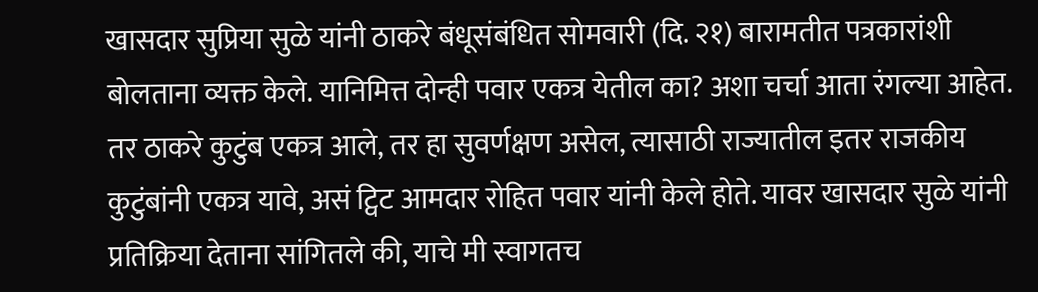खासदार सुप्रिया सुळे यांनी ठाकरे बंधूसंबंधित सोमवारी (दि. २१) बारामतीत पत्रकारांशी बोलताना व्यक्त केले. यानिमित्त दोन्ही पवार एकत्र येतील का? अशा चर्चा आता रंगल्या आहेत.
तर ठाकरे कुटुंब एकत्र आले, तर हा सुवर्णक्षण असेल, त्यासाठी राज्यातील इतर राजकीय कुटुंबांनी एकत्र यावे, असं ट्विट आमदार रोहित पवार यांनी केले होते. यावर खासदार सुळे यांनी प्रतिक्रिया देताना सांगितले की, याचे मी स्वागतच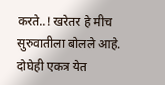करते..! खरेतर हे मीच सुरुवातीला बोलले आहे. दोघेही एकत्र येत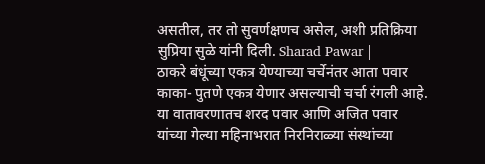असतील, तर तो सुवर्णक्षणच असेल, अशी प्रतिक्रिया सुप्रिया सुळे यांनी दिली. Sharad Pawar |
ठाकरे बंधूंच्या एकत्र येण्याच्या चर्चेनंतर आता पवार काका- पुतणे एकत्र येणार असल्याची चर्चा रंगली आहे. या वातावरणातच शरद पवार आणि अजित पवार यांच्या गेल्या महिनाभरात निरनिराळ्या संस्थांच्या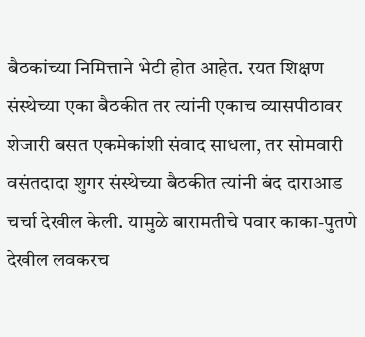बैठकांच्या निमित्ताने भेटी होत आहेत. रयत शिक्षण संस्थेच्या एका बैठकीत तर त्यांनी एकाच व्यासपीठावर शेजारी बसत एकमेकांशी संवाद साधला, तर सोमवारी वसंतदादा शुगर संस्थेच्या बैठकीत त्यांनी बंद दाराआड चर्चा देखील केली. यामुळे बारामतीचे पवार काका-पुतणे देखील लवकरच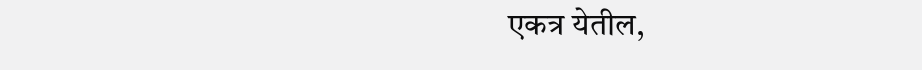एकत्र येतील,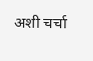अशी चर्चा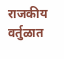राजकीय वर्तुळात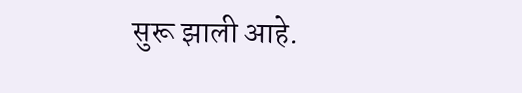सुरू झाली आहे.